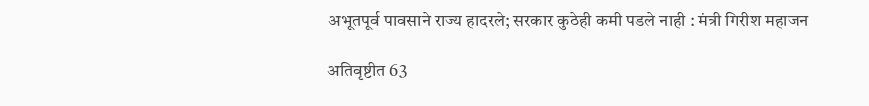अभूतपूर्व पावसाने राज्य हादरले; सरकार कुठेही कमी पडले नाही : मंत्री गिरीश महाजन

अतिवृष्टीत 63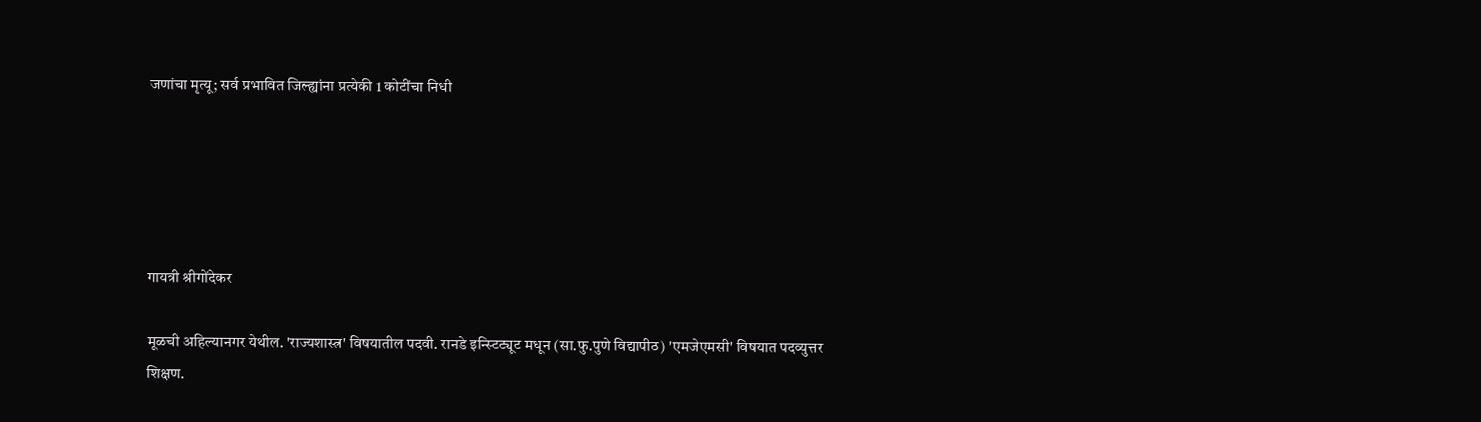जणांचा मृत्यू; सर्व प्रभावित जिल्ह्यांना प्रत्येकी 1 कोटींचा निधी





गायत्री श्रीगोंदेकर

मूळची अहिल्यानगर येथील. 'राज्यशास्त्र' विषयातील पदवी. रानडे इन्स्टिट्यूट मधून (सा.फु.पुणे विद्यापीठ) 'एमजेएमसी' विषयात पदव्युत्तर शिक्षण.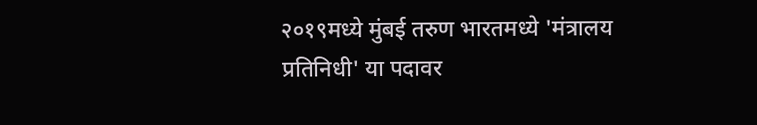२०१९मध्ये मुंबई तरुण भारतमध्ये 'मंत्रालय प्रतिनिधी' या पदावर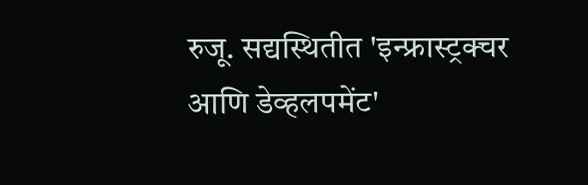रुजू. सद्यस्थितीत 'इन्फ्रास्ट्रक्चर आणि डेव्हलपमेंट'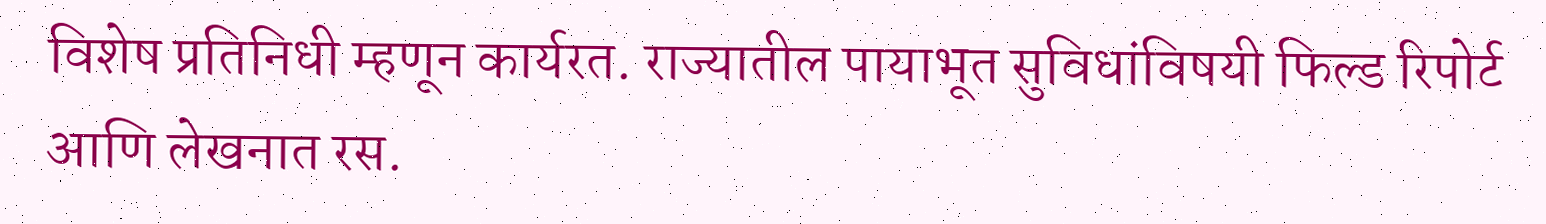विशेष प्रतिनिधी म्हणून कार्यरत. राज्यातील पायाभूत सुविधांविषयी फिल्ड रिपोर्ट आणि लेखनात रस.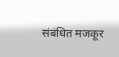संबंधित मजकूर